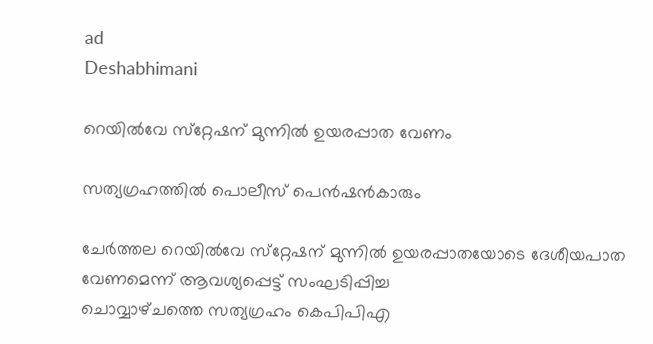ad
Deshabhimani

റെയിൽവേ സ്‌റ്റേഷന്‌ മുന്നിൽ ഉയരപ്പാത വേണം

സത്യഗ്രഹത്തിൽ പൊലീസ്‌ പെൻഷൻകാരും

ചേർത്തല റെയിൽവേ സ്‌റ്റേഷന്‌ മുന്നിൽ ഉയരപ്പാതയോടെ ദേശീയപാത വേണമെന്ന്‌ ആവശ്യപ്പെട്ട്‌ സംഘടിപ്പിച്ച
ചൊവ്വാഴ്‌ചത്തെ സത്യഗ്രഹം കെപിപിഎ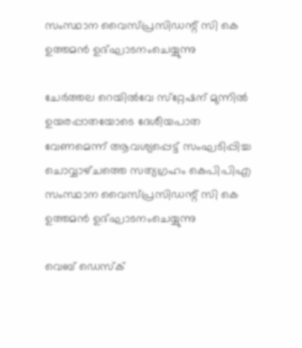സംസ്ഥാന വൈസ്‌പ്രസിഡന്റ്‌ സി കെ ഉത്തമൻ ഉദ്‌ഘാടനംചെയ്യുന്നു

ചേർത്തല റെയിൽവേ സ്‌റ്റേഷന്‌ മുന്നിൽ ഉയരപ്പാതയോടെ ദേശീയപാത വേണമെന്ന്‌ ആവശ്യപ്പെട്ട്‌ സംഘടിപ്പിച്ച
ചൊവ്വാഴ്‌ചത്തെ സത്യഗ്രഹം കെപിപിഎ സംസ്ഥാന വൈസ്‌പ്രസിഡന്റ്‌ സി കെ ഉത്തമൻ ഉദ്‌ഘാടനംചെയ്യുന്നു

വെബ് ഡെസ്ക്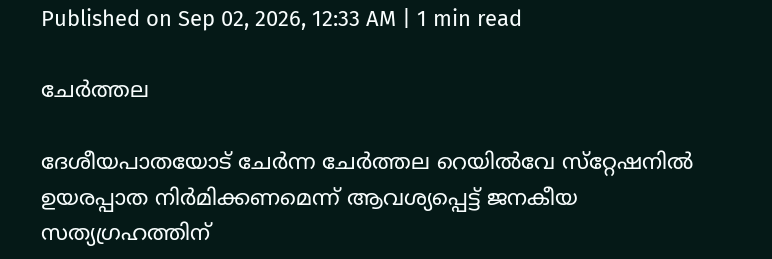Published on Sep 02, 2026, 12:33 AM | 1 min read

ചേർത്തല

ദേശീയപാതയോട്‌ ചേർന്ന ചേർത്തല റെയിൽവേ സ്‌റ്റേഷനിൽ ഉയരപ്പാത നിർമിക്കണമെന്ന്‌ ആവശ്യപ്പെട്ട്‌ ജനകീയ സത്യഗ്രഹത്തിന്‌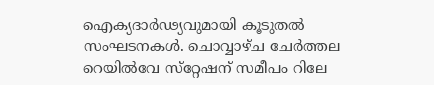ഐക്യദാർഢ്യവുമായി കൂടുതൽ സംഘടനകൾ. ചൊവ്വാഴ്‌ച ചേർത്തല റെയിൽവേ സ്‌റ്റേഷന്‌ സമീപം റിലേ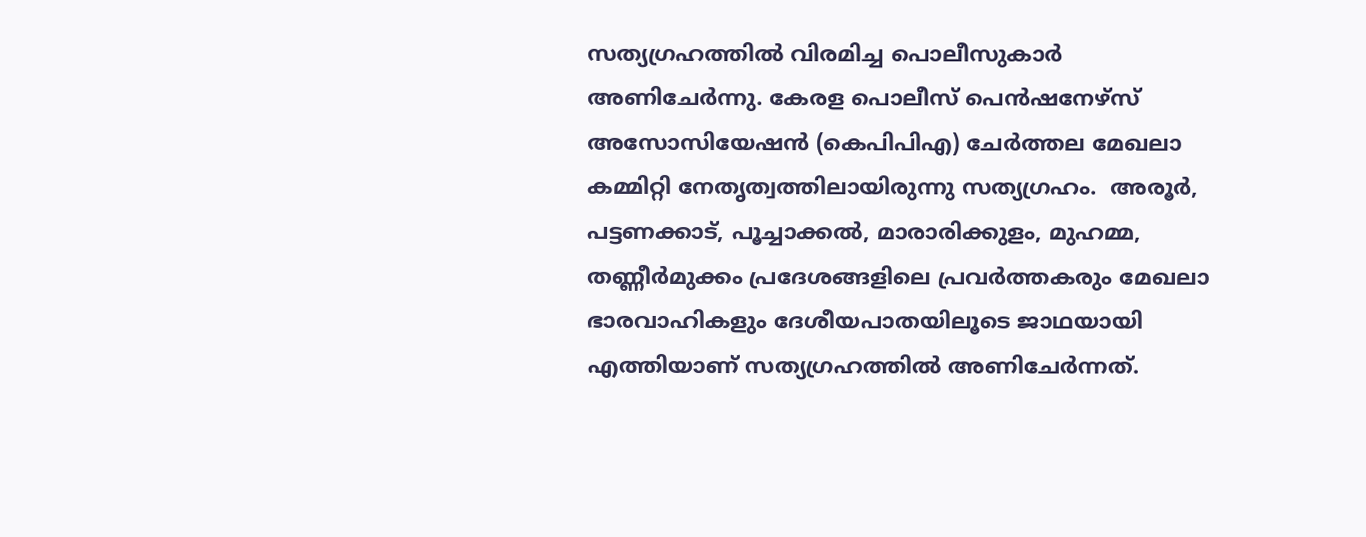സത്യഗ്രഹത്തിൽ വിരമിച്ച പൊലീസുകാർ അണിചേർന്നു. കേരള പൊലീസ് പെൻഷനേഴ്സ് അസോസിയേഷൻ (കെപിപിഎ) ചേർത്തല മേഖലാ കമ്മിറ്റി നേതൃത്വത്തിലായിരുന്നു സത്യഗ്രഹം.  അരൂർ, പട്ടണക്കാട്, പൂച്ചാക്കൽ, മാരാരിക്കുളം, മുഹമ്മ, തണ്ണീർമുക്കം പ്രദേശങ്ങളിലെ പ്രവർത്തകരും മേഖലാ ഭാരവാഹികളും ദേശീയപാതയിലൂടെ ജാഥയായി എത്തിയാണ്‌ സത്യഗ്രഹത്തിൽ അണിചേർന്നത്‌.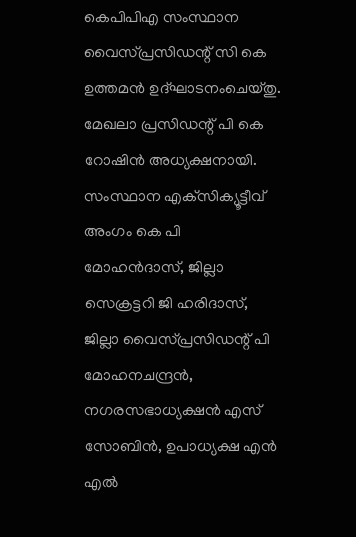കെപിപിഎ സംസ്ഥാന വൈസ്‌പ്രസിഡന്റ് സി കെ ഉത്തമൻ ഉദ്ഘാടനംചെയ്‌തു. മേഖലാ പ്രസിഡന്റ്‌ പി കെ റോഷിൻ അധ്യക്ഷനായി. സംസ്ഥാന എക്‌സിക്യൂട്ടീവ് അംഗം കെ പി മോഹൻദാസ്, ജില്ലാ സെക്രട്ടറി ജി ഹരിദാസ്, ജില്ലാ വൈസ്‌പ്രസിഡന്റ് പി മോഹനചന്ദ്രൻ, നഗരസഭാധ്യക്ഷൻ എസ് സോബിൻ, ഉപാധ്യക്ഷ എൻ എൽ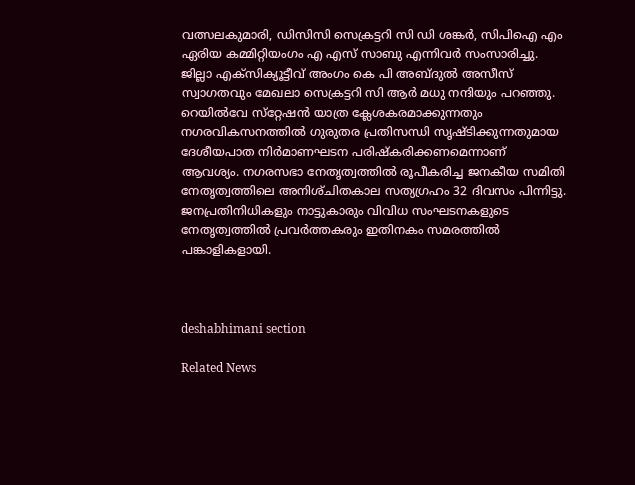വത്സലകുമാരി, ഡിസിസി സെക്രട്ടറി സി ഡി ശങ്കർ, സിപിഐ എം ഏരിയ കമ്മിറ്റിയംഗം എ എസ് സാബു എന്നിവർ സംസാരിച്ചു. ജില്ലാ എക്‌സിക്യൂട്ടീവ് അംഗം കെ പി അബ്‌ദുൽ അസീസ് സ്വാഗതവും മേഖലാ സെക്രട്ടറി സി ആർ മധു നന്ദിയും പറഞ്ഞു.  റെയിൽവേ സ്‌റ്റേഷൻ യാത്ര ക്ലേശകരമാക്കുന്നതും നഗരവികസനത്തിൽ ഗുരുതര പ്രതിസന്ധി സൃഷ്‌ടിക്കുന്നതുമായ ദേശീയപാത നിർമാണഘടന പരിഷ്‌കരിക്കണമെന്നാണ്‌ ആവശ്യം. നഗരസഭാ നേതൃത്വത്തിൽ രൂപീകരിച്ച ജനകീയ സമിതി നേതൃത്വത്തിലെ അനിശ്‌ചിതകാല സത്യഗ്രഹം 32 ദിവസം പിന്നിട്ടു. ജനപ്രതിനിധികളും നാട്ടുകാരും വിവിധ സംഘടനകളുടെ നേതൃത്വത്തിൽ പ്രവർത്തകരും ഇതിനകം സമരത്തിൽ പങ്കാളികളായി.



deshabhimani section

Related News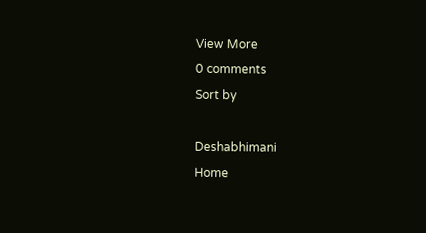View More
0 comments
Sort by

Deshabhimani
Home